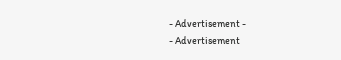- Advertisement -
- Advertisement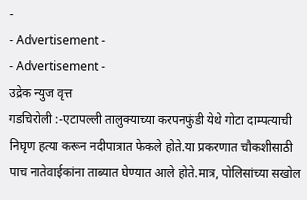-
- Advertisement -
- Advertisement -
उद्रेक न्युज वृत्त
गडचिरोली :-एटापल्ली तालुक्याच्या करपनफुंडी येथे गोटा दाम्पत्याची निघृण हत्या करून नदीपात्रात फेकले होते.या प्रकरणात चौकशीसाठी पाच नातेवाईकांना ताब्यात घेण्यात आले होते.मात्र, पोलिसांच्या सखोल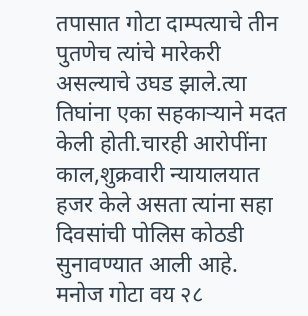तपासात गोटा दाम्पत्याचे तीन पुतणेच त्यांचे मारेकरी असल्याचे उघड झाले.त्या तिघांना एका सहकाऱ्याने मदत केली होती.चारही आरोपींना काल,शुक्रवारी न्यायालयात हजर केले असता त्यांना सहा दिवसांची पोलिस कोठडी सुनावण्यात आली आहे.
मनोज गोटा वय २८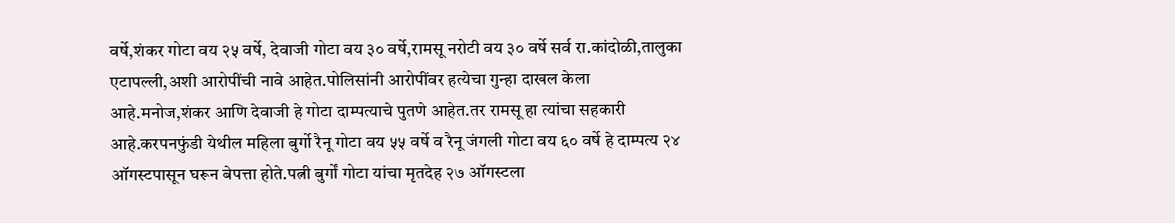वर्षे,शंकर गोटा वय २५ वर्षे, देवाजी गोटा वय ३० वर्षे,रामसू नरोटी वय ३० वर्षे सर्व रा.कांदोळी,तालुका एटापल्ली,अशी आरोपींची नावे आहेत.पोलिसांनी आरोपींवर हत्येचा गुन्हा दाखल केला आहे.मनोज,शंकर आणि देवाजी हे गोटा दाम्पत्याचे पुतणे आहेत.तर रामसू हा त्यांचा सहकारी आहे.करपनफुंडी येथील महिला बुर्गो रैनू गोटा वय ५५ वर्षे व रैनू जंगली गोटा वय ६० वर्षे हे दाम्पत्य २४ ऑगस्टपासून घरून बेपत्ता होते.पत्नी बुर्गों गोटा यांचा मृतदेह २७ ऑगस्टला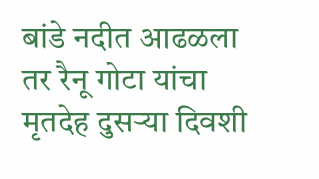बांडे नदीत आढळला तर रैनू गोटा यांचा मृतदेह दुसऱ्या दिवशी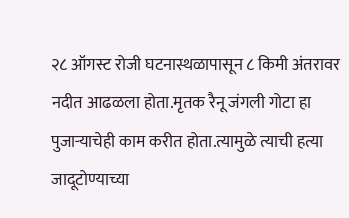२८ ऑगस्ट रोजी घटनास्थळापासून ८ किमी अंतरावर नदीत आढळला होता.मृतक रैनू जंगली गोटा हा पुजाऱ्याचेही काम करीत होता.त्यामुळे त्याची हत्या जादूटोण्याच्या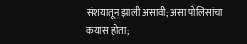संशयातून झाली असावी; असा पोलिसांचा कयास होता;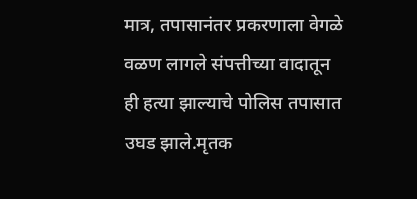मात्र, तपासानंतर प्रकरणाला वेगळे वळण लागले संपत्तीच्या वादातून ही हत्या झाल्याचे पोलिस तपासात उघड झाले.मृतक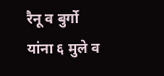रैनू व बुर्गो यांना ६ मुले व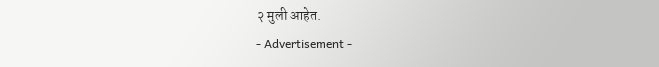२ मुली आहेत.
- Advertisement -